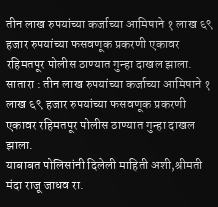तीन लाख रुपयांच्या कर्जाच्या आमिषाने १ लाख ६९ हजार रुपयांच्या फसवणूक प्रकरणी एकावर रहिमतपूर पोलीस ठाण्यात गुन्हा दाखल झाला.
सातारा : तीन लाख रुपयांच्या कर्जाच्या आमिषाने १ लाख ६९ हजार रुपयांच्या फसवणूक प्रकरणी एकावर रहिमतपूर पोलीस ठाण्यात गुन्हा दाखल झाला.
याबाबत पोलिसांनी दिलेली माहिती अशी,श्रीमती मंदा राजू जाधव रा.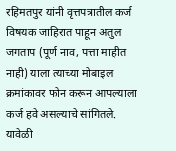रहिमतपुर यांनी वृत्तपत्रातील कर्ज विषयक जाहिरात पाहून अतुल जगताप (पूर्ण नाव, पत्ता माहीत नाही) याला त्याच्या मोबाइल क्रमांकावर फोन करून आपल्याला कर्ज हवे असल्याचे सांगितले. यावेळी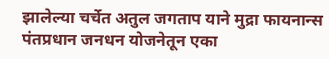झालेल्या चर्चेत अतुल जगताप याने मुद्रा फायनान्स पंतप्रधान जनधन योजनेतून एका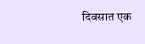दिवसात एक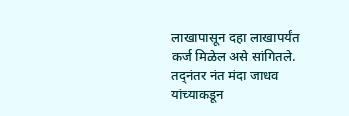लाखापासून दहा लाखापर्यंत कर्ज मिळेल असे सांगितले. तद्नंतर नंत मंदा जाधव यांच्याकडून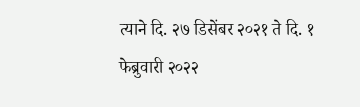त्याने दि. २७ डिसेंबर २०२१ ते दि. १ फेब्रुवारी २०२२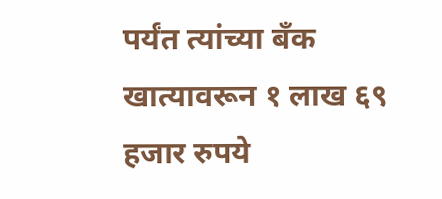पर्यंत त्यांच्या बँक खात्यावरून १ लाख ६९ हजार रुपये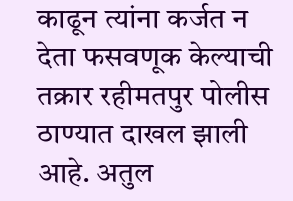काढून त्यांना कर्जत न देता फसवणूक केल्याची तक्रार रहीमतपुर पोलीस ठाण्यात दाखल झाली आहे. अतुल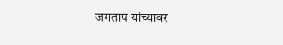जगताप यांच्यावर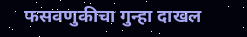फसवणुकीचा गुन्हा दाखल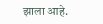झाला आहे.